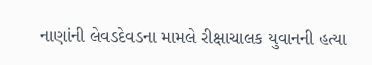નાણાંની લેવડદેવડના મામલે રીક્ષાચાલક યુવાનની હત્યા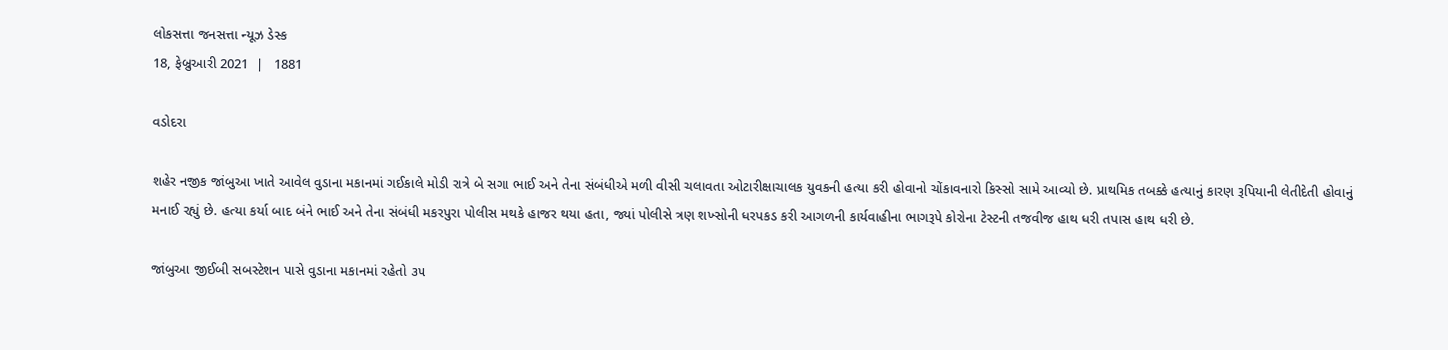લોકસત્તા જનસત્તા ન્યૂઝ ડેસ્ક
18, ફેબ્રુઆરી 2021  |   1881

વડોદરા

શહેર નજીક જાંબુઆ ખાતે આવેલ વુડાના મકાનમાં ગઈકાલે મોડી રાત્રે બે સગા ભાઈ અને તેના સંબંધીએ મળી વીસી ચલાવતા ઓટારીક્ષાચાલક યુવકની હત્યા કરી હોવાનો ચોંકાવનારો કિસ્સો સામે આવ્યો છે. પ્રાથમિક તબક્કે હત્યાનું કારણ રૂપિયાની લેતીદેતી હોવાનું મનાઈ રહ્યું છે. હત્યા કર્યા બાદ બંને ભાઈ અને તેના સંબંધી મકરપુરા પોલીસ મથકે હાજર થયા હતા, જ્યાં પોલીસે ત્રણ શખ્સોની ધરપકડ કરી આગળની કાર્યવાહીના ભાગરૂપે કોરોના ટેસ્ટની તજવીજ હાથ ધરી તપાસ હાથ ધરી છે.

જાંબુઆ જીઈબી સબસ્ટેશન પાસે વુડાના મકાનમાં રહેતો ૩૫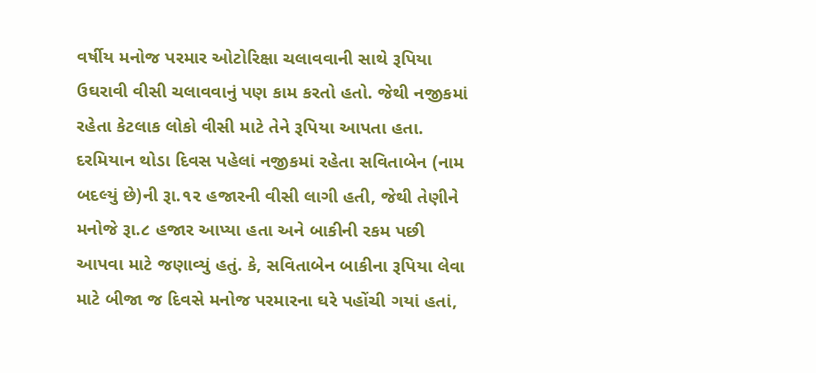વર્ષીય મનોજ પરમાર ઓટોરિક્ષા ચલાવવાની સાથે રૂપિયા ઉઘરાવી વીસી ચલાવવાનું પણ કામ કરતો હતો. જેથી નજીકમાં રહેતા કેટલાક લોકો વીસી માટે તેને રૂપિયા આપતા હતા. દરમિયાન થોડા દિવસ પહેલાં નજીકમાં રહેતા સવિતાબેન (નામ બદલ્યું છે)ની રૂા.૧૨ હજારની વીસી લાગી હતી, જેથી તેણીને મનોજે રૂા.૮ હજાર આપ્યા હતા અને બાકીની રકમ પછી આપવા માટે જણાવ્યું હતું. કે, સવિતાબેન બાકીના રૂપિયા લેવા માટે બીજા જ દિવસે મનોજ પરમારના ઘરે પહોંચી ગયાં હતાં,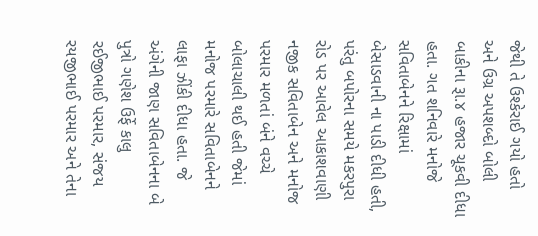જેથી તે ઉશ્કેરાઈ ગયો હતો અને ઉગ્ર અપશબ્દો બોલી બાકીના રૂા.૪ હજાર ચૂકવી દીધા હતા. ગત શનિવારે મનોજે સવિતાબેનને રિક્ષામાં બેસાડવાની ના પાડી દીધી હતી, પરંતુ બપોરના સમયે મકરપુરા રોડ પર આવેલ આકાશવાણી નજીક સવિતાબેન અને મનોજ પરમાર મળતાં બંને વચ્ચે બોલાચાલી થઈ હતી જેમાં મનોજ પરમારે સવિતાબેનને લાફા ઝીંકી દીધા હતા. જે અંગેની જાણ સવિતાબેનના બે પુત્રો ગણેશ ઉર્ફે કાલુ રઈજીભાઈ પરમાર, સંજય રયજીભાઈ પરમાર અને તેના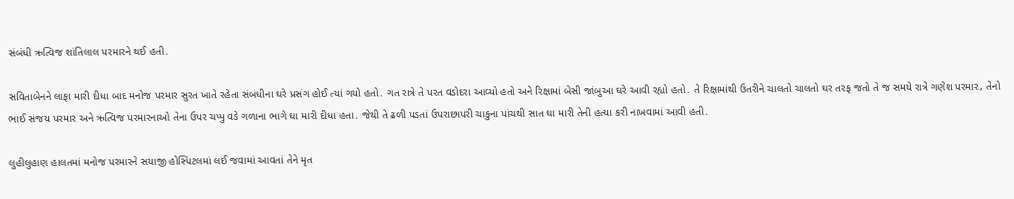સંબંધી ઋત્વિજ શાંતિલાલ પરમારને થઈ હતી.

સવિતાબેનને લાફા મારી દીધા બાદ મનોજ પરમાર સુરત ખાતે રહેતા સંબંધીના ઘરે પ્રસંગ હોઈ ત્યાં ગયો હતો. ગત રાત્રે તે પરત વડોદરા આવ્યો હતો અને રિક્ષામાં બેસી જાંબુઆ ઘરે આવી રહ્યો હતો. તે રિક્ષામાંથી ઉતરીને ચાલતો ચાલતો ઘર તરફ જતો તે જ સમયે રાત્રે ગણેશ પરમાર, તેનો ભાઈ સંજય પરમાર અને ઋત્વિજ પરમારનાઓ તેના ઉપર ચપ્પુ વડે ગળાના ભાગે ઘા મારી દીધા હતા. જેથી તે ઢળી પડતાં ઉપરાછાપરી ચાકુના પાંચથી સાત ઘા મારી તેની હત્યા કરી નાખવામાં આવી હતી.

લુહીલુહાણ હાલતમાં મનોજ પરમારને સયાજી હોસ્પિટલમાં લઈ જવામાં આવતાં તેને મૃત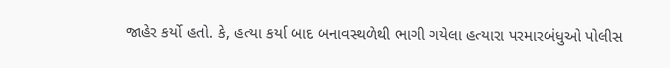જાહેર કર્યો હતો. કે, હત્યા કર્યા બાદ બનાવસ્થળેથી ભાગી ગયેલા હત્યારા પરમારબંધુઓ પોલીસ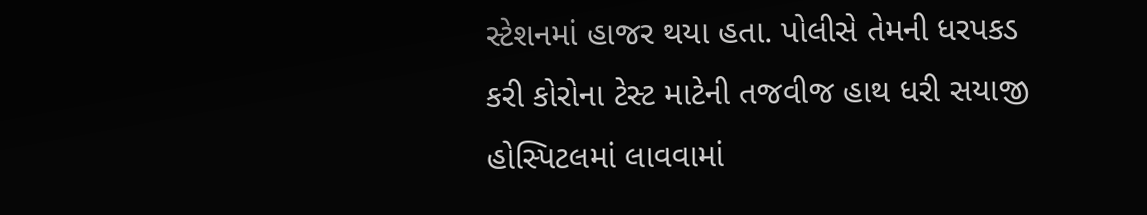સ્ટેશનમાં હાજર થયા હતા. પોલીસે તેમની ધરપકડ કરી કોરોના ટેસ્ટ માટેની તજવીજ હાથ ધરી સયાજી હોસ્પિટલમાં લાવવામાં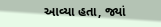આવ્યા હતા, જ્યાં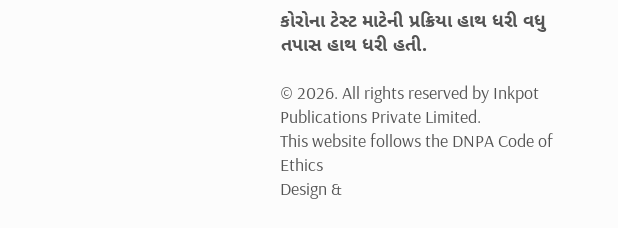કોરોના ટેસ્ટ માટેની પ્રક્રિયા હાથ ધરી વધુ તપાસ હાથ ધરી હતી.

© 2026. All rights reserved by Inkpot Publications Private Limited.
This website follows the DNPA Code of Ethics
Design &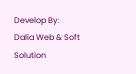Develop By:
Dalia Web & Soft Solution